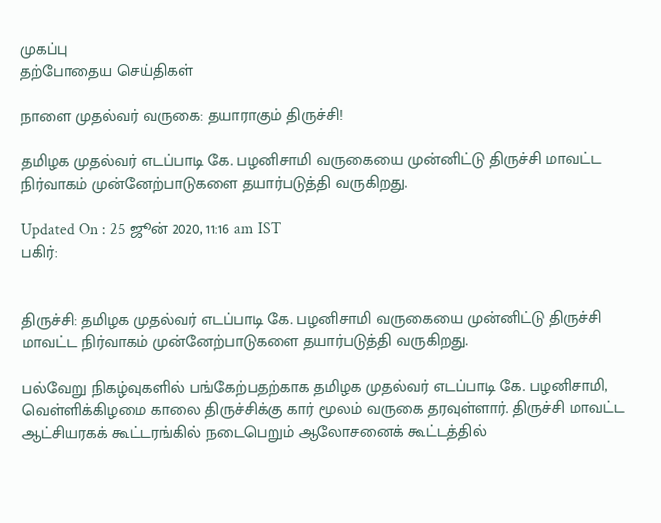முகப்பு
தற்போதைய செய்திகள்

நாளை முதல்வர் வருகை: தயாராகும் திருச்சி!

தமிழக முதல்வர் எடப்பாடி கே. பழனிசாமி வருகையை முன்னிட்டு திருச்சி மாவட்ட நிர்வாகம் முன்னேற்பாடுகளை தயார்படுத்தி வருகிறது.

Updated On : 25 ஜூன் 2020, 11:16 am IST
பகிர்:


திருச்சி: தமிழக முதல்வர் எடப்பாடி கே. பழனிசாமி வருகையை முன்னிட்டு திருச்சி மாவட்ட நிர்வாகம் முன்னேற்பாடுகளை தயார்படுத்தி வருகிறது.

பல்வேறு நிகழ்வுகளில் பங்கேற்பதற்காக தமிழக முதல்வர் எடப்பாடி கே. பழனிசாமி, வெள்ளிக்கிழமை காலை திருச்சிக்கு கார் மூலம் வருகை தரவுள்ளார். திருச்சி மாவட்ட ஆட்சியரகக் கூட்டரங்கில் நடைபெறும் ஆலோசனைக் கூட்டத்தில்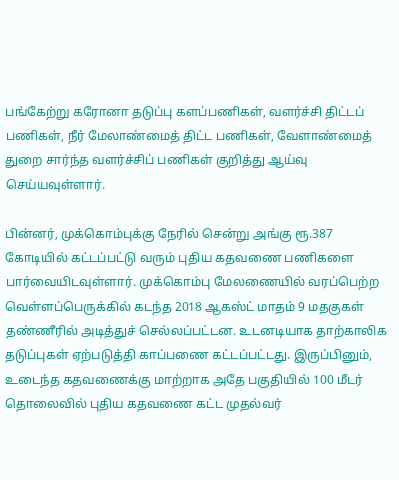பங்கேற்று கரோனா தடுப்பு களப்பணிகள், வளர்ச்சி திட்டப் பணிகள், நீர் மேலாண்மைத் திட்ட பணிகள், வேளாண்மைத் துறை சார்ந்த வளர்ச்சிப் பணிகள் குறித்து ஆய்வு செய்யவுள்ளார்.

பின்னர், முக்கொம்புக்கு நேரில் சென்று அங்கு ரூ.387 கோடியில் கட்டப்பட்டு வரும் புதிய கதவணை பணிகளை பார்வையிடவுள்ளார். முக்கொம்பு மேலணையில் வரப்பெற்ற வெள்ளப்பெருக்கில் கடந்த 2018 ஆகஸ்ட் மாதம் 9 மதகுகள் தண்ணீரில் அடித்துச் செல்லப்பட்டன. உடனடியாக தாற்காலிக தடுப்புகள் ஏற்படுத்தி காப்பணை கட்டப்பட்டது. இருப்பினும், உடைந்த கதவணைக்கு மாற்றாக அதே பகுதியில் 100 மீடர் தொலைவில் புதிய கதவணை கட்ட முதல்வர்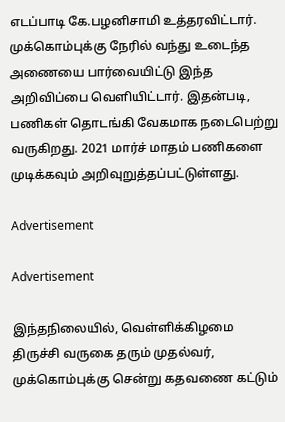எடப்பாடி கே.பழனிசாமி உத்தரவிட்டார். முக்கொம்புக்கு நேரில் வந்து உடைந்த அணையை பார்வையிட்டு இந்த அறிவிப்பை வெளியிட்டார். இதன்படி, பணிகள் தொடங்கி வேகமாக நடைபெற்று வருகிறது. 2021 மார்ச் மாதம் பணிகளை முடிக்கவும் அறிவுறுத்தப்பட்டுள்ளது.

Advertisement

Advertisement

இந்தநிலையில், வெள்ளிக்கிழமை திருச்சி வருகை தரும் முதல்வர், முக்கொம்புக்கு சென்று கதவணை கட்டும்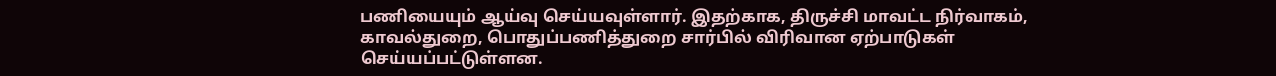பணியையும் ஆய்வு செய்யவுள்ளார். இதற்காக, திருச்சி மாவட்ட நிர்வாகம், காவல்துறை, பொதுப்பணித்துறை சார்பில் விரிவான ஏற்பாடுகள் செய்யப்பட்டுள்ளன.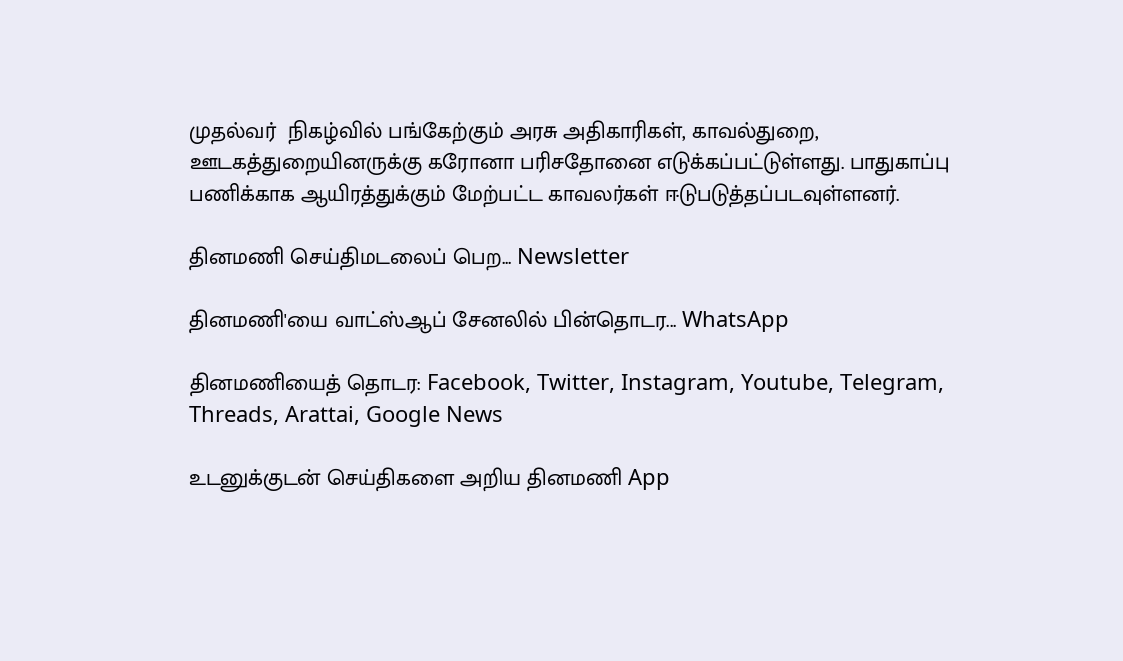முதல்வர்  நிகழ்வில் பங்கேற்கும் அரசு அதிகாரிகள், காவல்துறை, ஊடகத்துறையினருக்கு கரோனா பரிசதோனை எடுக்கப்பட்டுள்ளது. பாதுகாப்பு பணிக்காக ஆயிரத்துக்கும் மேற்பட்ட காவலர்கள் ஈடுபடுத்தப்படவுள்ளனர்.

தினமணி செய்திமடலைப் பெற... Newsletter

தினமணி'யை வாட்ஸ்ஆப் சேனலில் பின்தொடர... WhatsApp

தினமணியைத் தொடர: Facebook, Twitter, Instagram, Youtube, Telegram, Threads, Arattai, Google News

உடனுக்குடன் செய்திகளை அறிய தினமணி App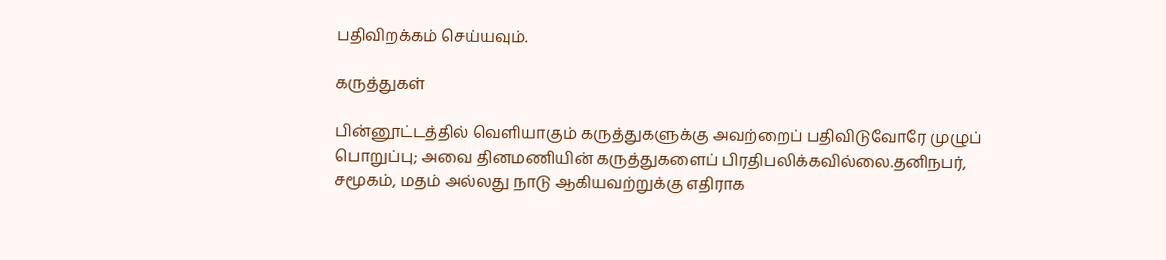பதிவிறக்கம் செய்யவும்.

கருத்துகள்

பின்னூட்டத்தில் வெளியாகும் கருத்துகளுக்கு அவற்றைப் பதிவிடுவோரே முழுப் பொறுப்பு; அவை தினமணியின் கருத்துகளைப் பிரதிபலிக்கவில்லை.தனிநபர், சமூகம், மதம் அல்லது நாடு ஆகியவற்றுக்கு எதிராக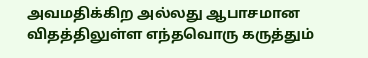அவமதிக்கிற அல்லது ஆபாசமான விதத்திலுள்ள எந்தவொரு கருத்தும்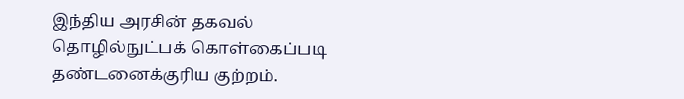இந்திய அரசின் தகவல் தொழில்நுட்பக் கொள்கைப்படி தண்டனைக்குரிய குற்றம்.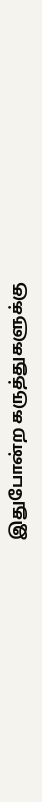இதுபோன்ற கருத்துகளுக்கு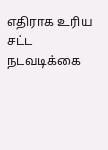எதிராக உரிய சட்ட நடவடிக்கை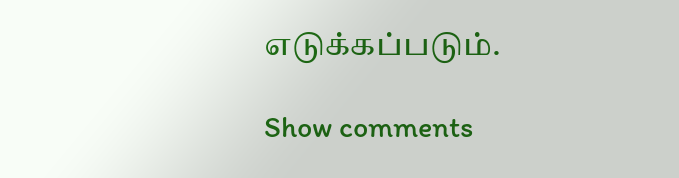எடுக்கப்படும்.

Show comments